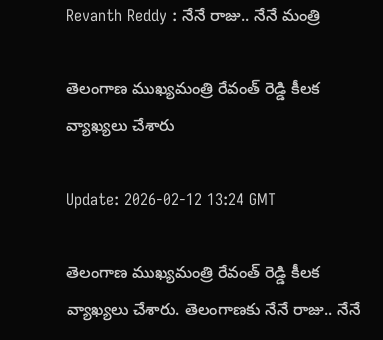Revanth Reddy : నేనే రాజు.. నేనే మంత్రి

తెలంగాణ ముఖ్యమంత్రి రేవంత్ రెడ్డి కీలక వ్యాఖ్యలు చేశారు

Update: 2026-02-12 13:24 GMT

తెలంగాణ ముఖ్యమంత్రి రేవంత్ రెడ్డి కీలక వ్యాఖ్యలు చేశారు. తెలంగాణకు నేనే రాజు.. నేనే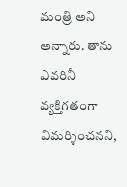మంత్రి అని అన్నారు. తాను ఎవరినీ వ్యక్తిగతంగా విమర్శించనని,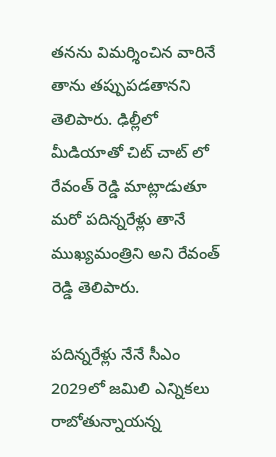తనను విమర్శించిన వారినే తాను తప్పుపడతానని తెలిపారు. ఢిల్లీలో మీడియాతో చిట్ చాట్ లో రేవంత్ రెడ్డి మాట్లాడుతూ మరో పదిన్నరేళ్లు తానే ముఖ్యమంత్రిని అని రేవంత్ రెడ్డి తెలిపారు.

పదిన్నరేళ్లు నేనే సీఎం
2029లో జమిలి ఎన్నికలు రాబోతున్నాయన్న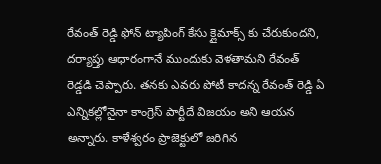రేవంత్ రెడ్డి ఫోన్ ట్యాపింగ్ కేసు క్లైమాక్స్ కు చేరుకుందని, దర్యాప్తు ఆధారంగానే ముందుకు వెళతామని రేవంత్ రెడ్డడి చెప్పారు. తనకు ఎవరు పోటీ కాదన్న రేవంత్ రెడ్డి ఏ ఎన్నికల్లోనైనా కాంగ్రెస్ పార్టీదే విజయం అని ఆయన అన్నారు. కాళేశ్వరం ప్రాజెక్టులో జరిగిన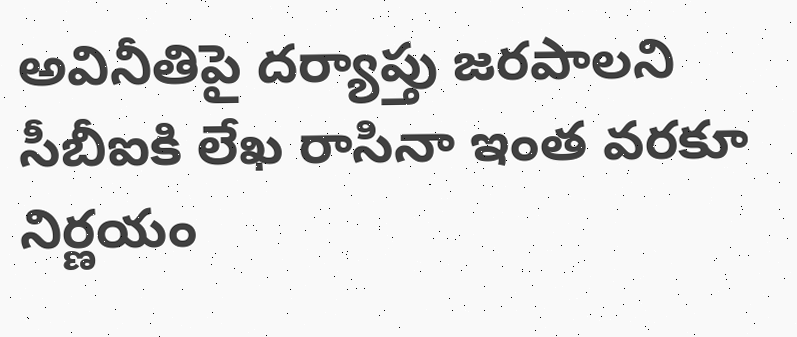అవినీతిపై దర్యాప్తు జరపాలని సీబీఐకి లేఖ రాసినా ఇంత వరకూ నిర్ణయం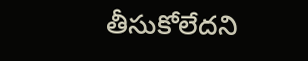తీసుకోలేదని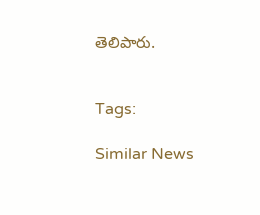తెలిపారు.


Tags:

Similar News